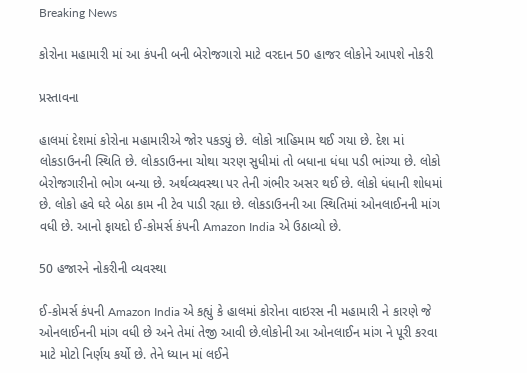Breaking News

કોરોના મહામારી માં આ કંપની બની બેરોજગારો માટે વરદાન 50 હાજર લોકોને આપશે નોકરી

પ્રસ્તાવના

હાલમાં દેશમાં કોરોના મહામારીએ જોર પકડ્યું છે. લોકો ત્રાહિમામ થઈ ગયા છે. દેશ માં લોકડાઉનની સ્થિતિ છે. લોકડાઉનના ચોથા ચરણ સુધીમાં તો બધાના ધંધા પડી ભાંગ્યા છે. લોકો બેરોજગારીનો ભોગ બન્યા છે. અર્થવ્યવસ્થા પર તેની ગંભીર અસર થઈ છે. લોકો ધંધાની શોધમાં છે. લોકો હવે ઘરે બેઠા કામ ની ટેવ પાડી રહ્યા છે. લોકડાઉનની આ સ્થિતિમાં ઓનલાઈનની માંગ વધી છે. આનો ફાયદો ઈ-કોમર્સ કંપની Amazon India એ ઉઠાવ્યો છે.

50 હજારને નોકરીની વ્યવસ્થા

ઈ-કોમર્સ કંપની Amazon India એ કહ્યું કે હાલમાં કોરોના વાઇરસ ની મહામારી ને કારણે જે ઓનલાઈનની માંગ વધી છે અને તેમાં તેજી આવી છે.લોકોની આ ઓનલાઈન માંગ ને પૂરી કરવા માટે મોટો નિર્ણય કર્યો છે. તેને ધ્યાન માં લઈને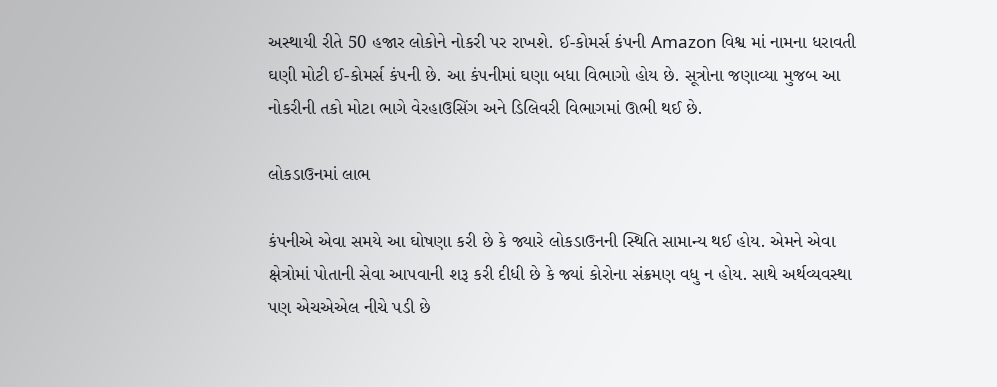અસ્થાયી રીતે 50 હજાર લોકોને નોકરી પર રાખશે. ઈ-કોમર્સ કંપની Amazon વિશ્વ માં નામના ધરાવતી ઘણી મોટી ઈ-કોમર્સ કંપની છે. આ કંપનીમાં ઘણા બધા વિભાગો હોય છે. સૂત્રોના જણાવ્યા મુજબ આ નોકરીની તકો મોટા ભાગે વેરહાઉસિંગ અને ડિલિવરી વિભાગમાં ઊભી થઈ છે.

લોકડાઉનમાં લાભ

કંપનીએ એવા સમયે આ ઘોષણા કરી છે કે જ્યારે લોકડાઉનની સ્થિતિ સામાન્ય થઈ હોય. એમને એવા ક્ષેત્રોમાં પોતાની સેવા આપવાની શરૂ કરી દીધી છે કે જ્યાં કોરોના સંક્રમણ વધુ ન હોય. સાથે અર્થવ્યવસ્થા પણ એચએએલ નીચે પડી છે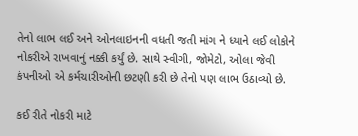તેનો લાભ લઈ અને ઓનલાઇનની વધતી જતી માંગ ને ધ્યાને લઈ લોકોને નોકરીએ રાખવાનું નક્કી કર્યું છે. સાથે સ્વીગી, જોમેટો, ઓલા જેવી કંપનીઓ એ કર્મચારીઓની છટણી કરી છે તેનો પણ લાભ ઉઠાવ્યો છે.

કઈ રીતે નોકરી માટે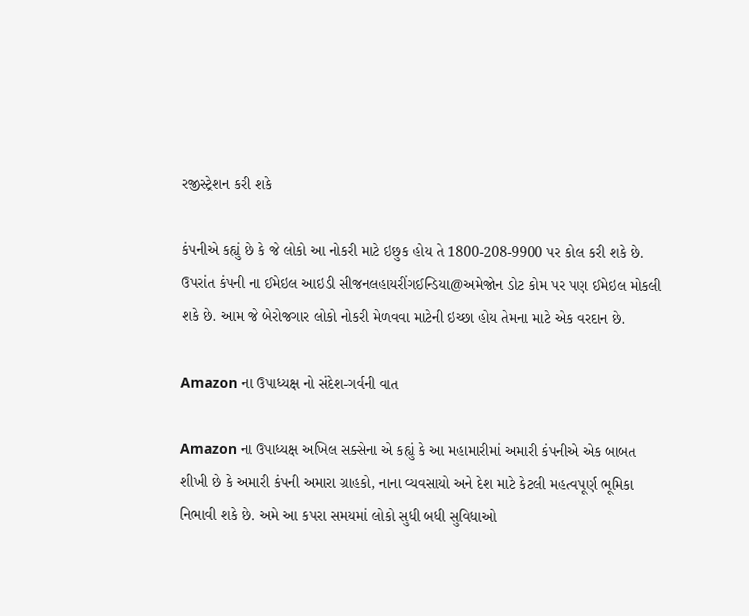રજીસ્ટ્રેશન કરી શકે

કંપનીએ કહ્યું છે કે જે લોકો આ નોકરી માટે ઇછુક હોય તે 1800-208-9900 પર કોલ કરી શકે છે. ઉપરાંત કંપની ના ઈમેઇલ આઇડી સીજનલહાયરીંગઈન્ડિયા@અમેજોન ડોટ કોમ પર પણ ઈમેઇલ મોકલી શકે છે. આમ જે બેરોજગાર લોકો નોકરી મેળવવા માટેની ઇચ્છા હોય તેમના માટે એક વરદાન છે.

Amazon ના ઉપાધ્યક્ષ નો સંદેશ-ગર્વની વાત

Amazon ના ઉપાધ્યક્ષ અખિલ સક્સેના એ કહ્યું કે આ મહામારીમાં અમારી કંપનીએ એક બાબત શીખી છે કે અમારી કંપની અમારા ગ્રાહકો, નાના વ્યવસાયો અને દેશ માટે કેટલી મહત્વપૂર્ણ ભૂમિકા નિભાવી શકે છે. અમે આ કપરા સમયમાં લોકો સુધી બધી સુવિધાઓ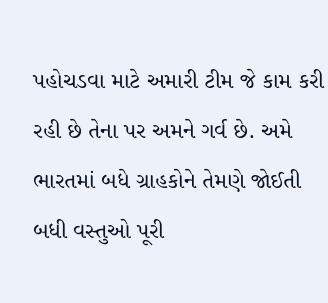પહોચડવા માટે અમારી ટીમ જે કામ કરી રહી છે તેના પર અમને ગર્વ છે. અમે ભારતમાં બધે ગ્રાહકોને તેમણે જોઈતી બધી વસ્તુઓ પૂરી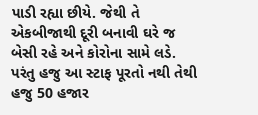પાડી રહ્યા છીયે. જેથી તે એકબીજાથી દૂરી બનાવી ઘરે જ બેસી રહે અને કોરોના સામે લડે. પરંતુ હજુ આ સ્ટાફ પૂરતો નથી તેથી હજુ 50 હજાર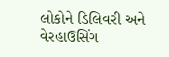લોકોને ડિલિવરી અને  વેરહાઉસિંગ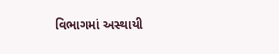વિભાગમાં અસ્થાયી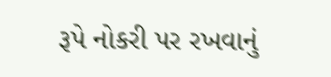રૂપે નોકરી પર રખવાનું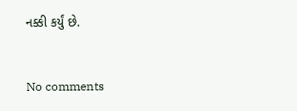નક્કી કર્યું છે.


No comments